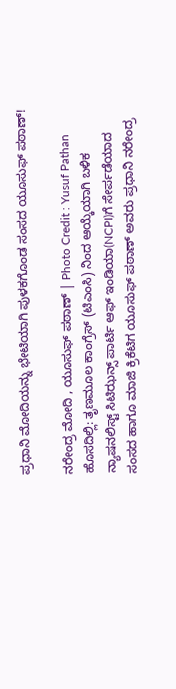ಪ್ರಧಾನಿ ಮೋದಿಯನ್ನು ಭೇಟಿಯಾಗಿ ಪುಳಕಗೊಂಡ ಸಂಸದ ಯೂಸುಫ್ ಪಠಾಣ್!

ನರೇಂದ್ರ ಮೋದಿ , ಯೂಸುಫ್ ಪಠಾಣ್ | Photo Credit : Yusuf Pathan
ಹೊಸದಿಲ್ಲಿ: ತೃಣಮೂಲ ಕಾಂಗ್ರೆಸ್ (ಟಿಎಂಸಿ) ನಿಂದ ಆಯ್ಕೆಯಾಗಿ ಬಳಿಕ ನ್ಯಾಷನಲಿಸ್ಟ್ ಸಿಟಿಝನ್ಸ್ ಪಾರ್ಟಿ ಆಫ್ ಇಂಡಿಯಾ(NCPI)ಗೆ ಸೇರ್ಪಡೆಯಾದ ಸಂಸದ ಹಾಗೂ ಮಾಜಿ ಕ್ರಿಕೆಟಿಗ ಯೂಸುಫ್ ಪಠಾಣ್ ಅವರು ಪ್ರಧಾನಿ ನರೇಂದ್ರ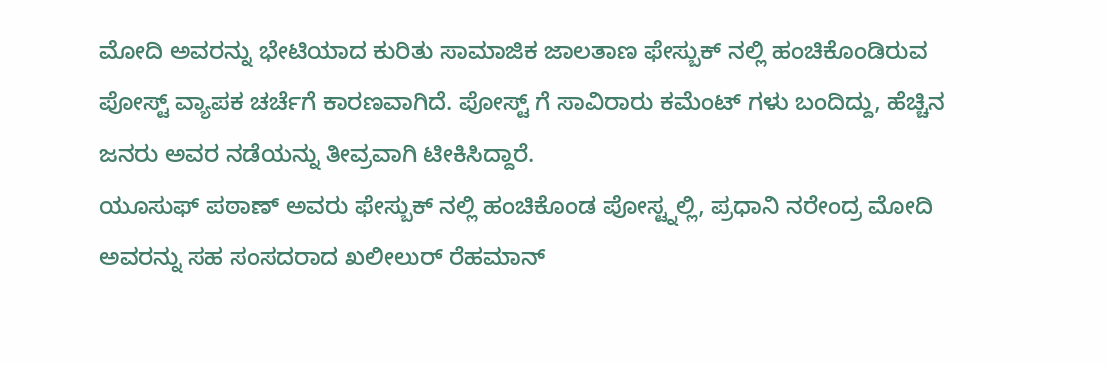ಮೋದಿ ಅವರನ್ನು ಭೇಟಿಯಾದ ಕುರಿತು ಸಾಮಾಜಿಕ ಜಾಲತಾಣ ಫೇಸ್ಬುಕ್ ನಲ್ಲಿ ಹಂಚಿಕೊಂಡಿರುವ ಪೋಸ್ಟ್ ವ್ಯಾಪಕ ಚರ್ಚೆಗೆ ಕಾರಣವಾಗಿದೆ. ಪೋಸ್ಟ್ ಗೆ ಸಾವಿರಾರು ಕಮೆಂಟ್ ಗಳು ಬಂದಿದ್ದು, ಹೆಚ್ಚಿನ ಜನರು ಅವರ ನಡೆಯನ್ನು ತೀವ್ರವಾಗಿ ಟೀಕಿಸಿದ್ದಾರೆ.
ಯೂಸುಫ್ ಪಠಾಣ್ ಅವರು ಫೇಸ್ಬುಕ್ ನಲ್ಲಿ ಹಂಚಿಕೊಂಡ ಪೋಸ್ಟ್ನಲ್ಲಿ, ಪ್ರಧಾನಿ ನರೇಂದ್ರ ಮೋದಿ ಅವರನ್ನು ಸಹ ಸಂಸದರಾದ ಖಲೀಲುರ್ ರೆಹಮಾನ್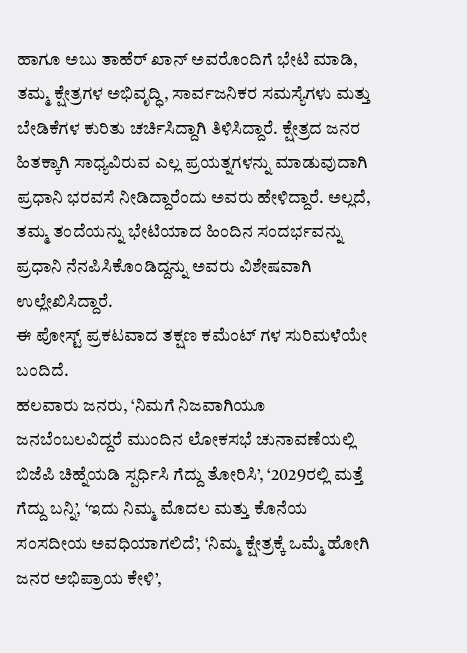ಹಾಗೂ ಅಬು ತಾಹೆರ್ ಖಾನ್ ಅವರೊಂದಿಗೆ ಭೇಟಿ ಮಾಡಿ, ತಮ್ಮ ಕ್ಷೇತ್ರಗಳ ಅಭಿವೃದ್ಧಿ, ಸಾರ್ವಜನಿಕರ ಸಮಸ್ಯೆಗಳು ಮತ್ತು ಬೇಡಿಕೆಗಳ ಕುರಿತು ಚರ್ಚಿಸಿದ್ದಾಗಿ ತಿಳಿಸಿದ್ದಾರೆ. ಕ್ಷೇತ್ರದ ಜನರ ಹಿತಕ್ಕಾಗಿ ಸಾಧ್ಯವಿರುವ ಎಲ್ಲ ಪ್ರಯತ್ನಗಳನ್ನು ಮಾಡುವುದಾಗಿ ಪ್ರಧಾನಿ ಭರವಸೆ ನೀಡಿದ್ದಾರೆಂದು ಅವರು ಹೇಳಿದ್ದಾರೆ. ಅಲ್ಲದೆ, ತಮ್ಮ ತಂದೆಯನ್ನು ಭೇಟಿಯಾದ ಹಿಂದಿನ ಸಂದರ್ಭವನ್ನು ಪ್ರಧಾನಿ ನೆನಪಿಸಿಕೊಂಡಿದ್ದನ್ನು ಅವರು ವಿಶೇಷವಾಗಿ ಉಲ್ಲೇಖಿಸಿದ್ದಾರೆ.
ಈ ಪೋಸ್ಟ್ ಪ್ರಕಟವಾದ ತಕ್ಷಣ ಕಮೆಂಟ್ ಗಳ ಸುರಿಮಳೆಯೇ ಬಂದಿದೆ.
ಹಲವಾರು ಜನರು, ‘ನಿಮಗೆ ನಿಜವಾಗಿಯೂ ಜನಬೆಂಬಲವಿದ್ದರೆ ಮುಂದಿನ ಲೋಕಸಭೆ ಚುನಾವಣೆಯಲ್ಲಿ ಬಿಜೆಪಿ ಚಿಹ್ನೆಯಡಿ ಸ್ಪರ್ಧಿಸಿ ಗೆದ್ದು ತೋರಿಸಿ’, ‘2029ರಲ್ಲಿ ಮತ್ತೆ ಗೆದ್ದು ಬನ್ನಿ’, ‘ಇದು ನಿಮ್ಮ ಮೊದಲ ಮತ್ತು ಕೊನೆಯ ಸಂಸದೀಯ ಅವಧಿಯಾಗಲಿದೆ’, ‘ನಿಮ್ಮ ಕ್ಷೇತ್ರಕ್ಕೆ ಒಮ್ಮೆ ಹೋಗಿ ಜನರ ಅಭಿಪ್ರಾಯ ಕೇಳಿ’,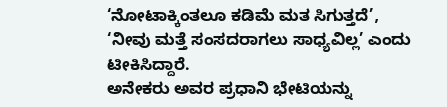‘ನೋಟಾಕ್ಕಿಂತಲೂ ಕಡಿಮೆ ಮತ ಸಿಗುತ್ತದೆ’, ‘ನೀವು ಮತ್ತೆ ಸಂಸದರಾಗಲು ಸಾಧ್ಯವಿಲ್ಲ’ ಎಂದು ಟೀಕಿಸಿದ್ದಾರೆ.
ಅನೇಕರು ಅವರ ಪ್ರಧಾನಿ ಭೇಟಿಯನ್ನು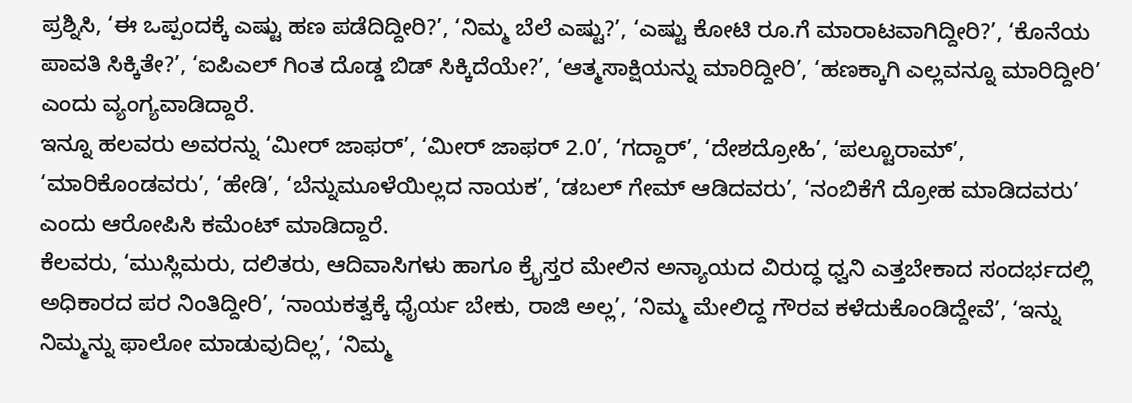ಪ್ರಶ್ನಿಸಿ, ‘ಈ ಒಪ್ಪಂದಕ್ಕೆ ಎಷ್ಟು ಹಣ ಪಡೆದಿದ್ದೀರಿ?’, ‘ನಿಮ್ಮ ಬೆಲೆ ಎಷ್ಟು?’, ‘ಎಷ್ಟು ಕೋಟಿ ರೂ.ಗೆ ಮಾರಾಟವಾಗಿದ್ದೀರಿ?’, ‘ಕೊನೆಯ ಪಾವತಿ ಸಿಕ್ಕಿತೇ?’, ‘ಐಪಿಎಲ್ ಗಿಂತ ದೊಡ್ಡ ಬಿಡ್ ಸಿಕ್ಕಿದೆಯೇ?’, ‘ಆತ್ಮಸಾಕ್ಷಿಯನ್ನು ಮಾರಿದ್ದೀರಿ’, ‘ಹಣಕ್ಕಾಗಿ ಎಲ್ಲವನ್ನೂ ಮಾರಿದ್ದೀರಿ’ ಎಂದು ವ್ಯಂಗ್ಯವಾಡಿದ್ದಾರೆ.
ಇನ್ನೂ ಹಲವರು ಅವರನ್ನು ‘ಮೀರ್ ಜಾಫರ್’, ‘ಮೀರ್ ಜಾಫರ್ 2.0’, ‘ಗದ್ದಾರ್’, ‘ದೇಶದ್ರೋಹಿ’, ‘ಪಲ್ಟೂರಾಮ್’, ‘ಮಾರಿಕೊಂಡವರು’, ‘ಹೇಡಿ’, ‘ಬೆನ್ನುಮೂಳೆಯಿಲ್ಲದ ನಾಯಕ’, ‘ಡಬಲ್ ಗೇಮ್ ಆಡಿದವರು’, ‘ನಂಬಿಕೆಗೆ ದ್ರೋಹ ಮಾಡಿದವರು’ ಎಂದು ಆರೋಪಿಸಿ ಕಮೆಂಟ್ ಮಾಡಿದ್ದಾರೆ.
ಕೆಲವರು, ‘ಮುಸ್ಲಿಮರು, ದಲಿತರು, ಆದಿವಾಸಿಗಳು ಹಾಗೂ ಕ್ರೈಸ್ತರ ಮೇಲಿನ ಅನ್ಯಾಯದ ವಿರುದ್ಧ ಧ್ವನಿ ಎತ್ತಬೇಕಾದ ಸಂದರ್ಭದಲ್ಲಿ ಅಧಿಕಾರದ ಪರ ನಿಂತಿದ್ದೀರಿ’, ‘ನಾಯಕತ್ವಕ್ಕೆ ಧೈರ್ಯ ಬೇಕು, ರಾಜಿ ಅಲ್ಲ’, ‘ನಿಮ್ಮ ಮೇಲಿದ್ದ ಗೌರವ ಕಳೆದುಕೊಂಡಿದ್ದೇವೆ’, ‘ಇನ್ನು ನಿಮ್ಮನ್ನು ಫಾಲೋ ಮಾಡುವುದಿಲ್ಲ’, ‘ನಿಮ್ಮ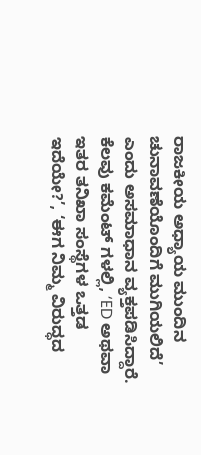ರಾಜಕೀಯ ಅಧ್ಯಾಯ ಮುಂದಿನ ಚುನಾವಣೆಯೊಂದಿಗೆ ಮುಗಿಯಲಿದೆ’ ಎಂದು ಅಸಮಾಧಾನ ವ್ಯಕ್ತಪಡಿಸಿದ್ದಾರೆ.
ಕೆಲವು ಕಮೆಂಟ್ ಗಳಲ್ಲಿ, ‘ED ಅಥವಾ ಇತರ ತನಿಖಾ ಸಂಸ್ಥೆಗಳ ಒತ್ತಡ ಇದೆಯೇ?’, ‘ಈಗ ನಿಮ್ಮ ವಿರುದ್ಧದ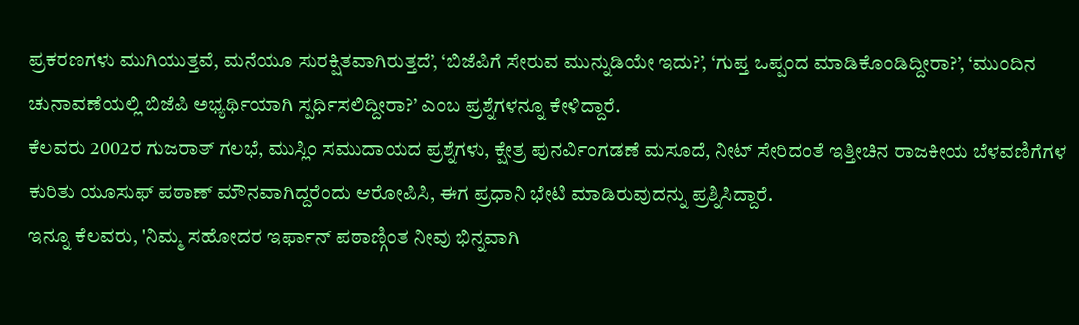ಪ್ರಕರಣಗಳು ಮುಗಿಯುತ್ತವೆ, ಮನೆಯೂ ಸುರಕ್ಷಿತವಾಗಿರುತ್ತದೆ’, ‘ಬಿಜೆಪಿಗೆ ಸೇರುವ ಮುನ್ನುಡಿಯೇ ಇದು?’, ‘ಗುಪ್ತ ಒಪ್ಪಂದ ಮಾಡಿಕೊಂಡಿದ್ದೀರಾ?’, ‘ಮುಂದಿನ ಚುನಾವಣೆಯಲ್ಲಿ ಬಿಜೆಪಿ ಅಭ್ಯರ್ಥಿಯಾಗಿ ಸ್ಪರ್ಧಿಸಲಿದ್ದೀರಾ?’ ಎಂಬ ಪ್ರಶ್ನೆಗಳನ್ನೂ ಕೇಳಿದ್ದಾರೆ.
ಕೆಲವರು 2002ರ ಗುಜರಾತ್ ಗಲಭೆ, ಮುಸ್ಲಿಂ ಸಮುದಾಯದ ಪ್ರಶ್ನೆಗಳು, ಕ್ಷೇತ್ರ ಪುನರ್ವಿಂಗಡಣೆ ಮಸೂದೆ, ನೀಟ್ ಸೇರಿದಂತೆ ಇತ್ತೀಚಿನ ರಾಜಕೀಯ ಬೆಳವಣಿಗೆಗಳ ಕುರಿತು ಯೂಸುಫ್ ಪಠಾಣ್ ಮೌನವಾಗಿದ್ದರೆಂದು ಆರೋಪಿಸಿ, ಈಗ ಪ್ರಧಾನಿ ಭೇಟಿ ಮಾಡಿರುವುದನ್ನು ಪ್ರಶ್ನಿಸಿದ್ದಾರೆ.
ಇನ್ನೂ ಕೆಲವರು, 'ನಿಮ್ಮ ಸಹೋದರ ಇರ್ಫಾನ್ ಪಠಾಣ್ಗಿಂತ ನೀವು ಭಿನ್ನವಾಗಿ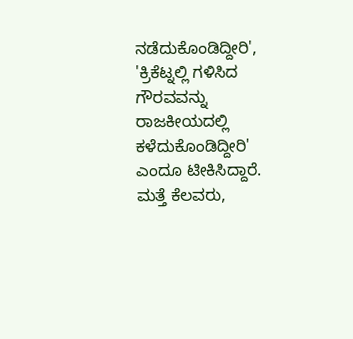ನಡೆದುಕೊಂಡಿದ್ದೀರಿ', 'ಕ್ರಿಕೆಟ್ನಲ್ಲಿ ಗಳಿಸಿದ ಗೌರವವನ್ನು ರಾಜಕೀಯದಲ್ಲಿ ಕಳೆದುಕೊಂಡಿದ್ದೀರಿ' ಎಂದೂ ಟೀಕಿಸಿದ್ದಾರೆ. ಮತ್ತೆ ಕೆಲವರು,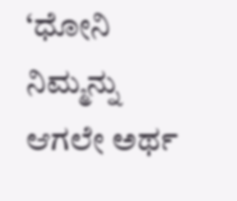‘ಧೋನಿ ನಿಮ್ಮನ್ನು ಆಗಲೇ ಅರ್ಥ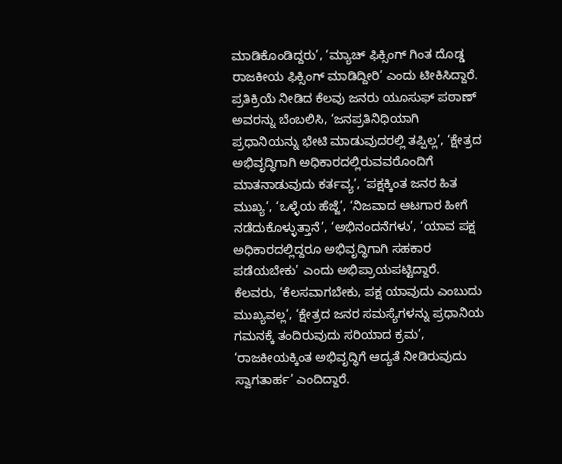ಮಾಡಿಕೊಂಡಿದ್ದರು’, ‘ಮ್ಯಾಚ್ ಫಿಕ್ಸಿಂಗ್ ಗಿಂತ ದೊಡ್ಡ ರಾಜಕೀಯ ಫಿಕ್ಸಿಂಗ್ ಮಾಡಿದ್ದೀರಿ’ ಎಂದು ಟೀಕಿಸಿದ್ದಾರೆ.
ಪ್ರತಿಕ್ರಿಯೆ ನೀಡಿದ ಕೆಲವು ಜನರು ಯೂಸುಫ್ ಪಠಾಣ್ ಅವರನ್ನು ಬೆಂಬಲಿಸಿ, ‘ಜನಪ್ರತಿನಿಧಿಯಾಗಿ ಪ್ರಧಾನಿಯನ್ನು ಭೇಟಿ ಮಾಡುವುದರಲ್ಲಿ ತಪ್ಪಿಲ್ಲ’, ‘ಕ್ಷೇತ್ರದ ಅಭಿವೃದ್ಧಿಗಾಗಿ ಅಧಿಕಾರದಲ್ಲಿರುವವರೊಂದಿಗೆ ಮಾತನಾಡುವುದು ಕರ್ತವ್ಯ’, ‘ಪಕ್ಷಕ್ಕಿಂತ ಜನರ ಹಿತ ಮುಖ್ಯ’, ‘ಒಳ್ಳೆಯ ಹೆಜ್ಜೆ’, ‘ನಿಜವಾದ ಆಟಗಾರ ಹೀಗೆ ನಡೆದುಕೊಳ್ಳುತ್ತಾನೆ’, ‘ಅಭಿನಂದನೆಗಳು’, ‘ಯಾವ ಪಕ್ಷ ಅಧಿಕಾರದಲ್ಲಿದ್ದರೂ ಅಭಿವೃದ್ಧಿಗಾಗಿ ಸಹಕಾರ ಪಡೆಯಬೇಕು’ ಎಂದು ಅಭಿಪ್ರಾಯಪಟ್ಟಿದ್ದಾರೆ.
ಕೆಲವರು, ‘ಕೆಲಸವಾಗಬೇಕು, ಪಕ್ಷ ಯಾವುದು ಎಂಬುದು ಮುಖ್ಯವಲ್ಲ’, ‘ಕ್ಷೇತ್ರದ ಜನರ ಸಮಸ್ಯೆಗಳನ್ನು ಪ್ರಧಾನಿಯ ಗಮನಕ್ಕೆ ತಂದಿರುವುದು ಸರಿಯಾದ ಕ್ರಮ’, ‘ರಾಜಕೀಯಕ್ಕಿಂತ ಅಭಿವೃದ್ಧಿಗೆ ಆದ್ಯತೆ ನೀಡಿರುವುದು ಸ್ವಾಗತಾರ್ಹ’ ಎಂದಿದ್ದಾರೆ.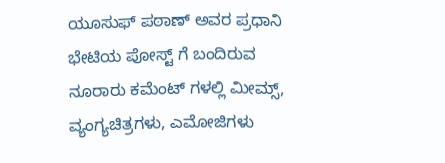ಯೂಸುಫ್ ಪಠಾಣ್ ಅವರ ಪ್ರಧಾನಿ ಭೇಟಿಯ ಪೋಸ್ಟ್ ಗೆ ಬಂದಿರುವ ನೂರಾರು ಕಮೆಂಟ್ ಗಳಲ್ಲಿ ಮೀಮ್ಸ್, ವ್ಯಂಗ್ಯಚಿತ್ರಗಳು, ಎಮೋಜಿಗಳು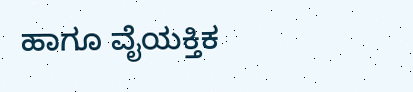ಹಾಗೂ ವೈಯಕ್ತಿಕ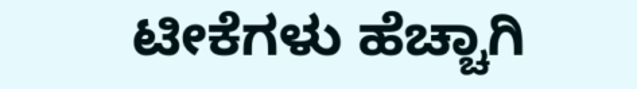ಟೀಕೆಗಳು ಹೆಚ್ಚಾಗಿ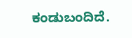ಕಂಡುಬಂದಿದೆ.